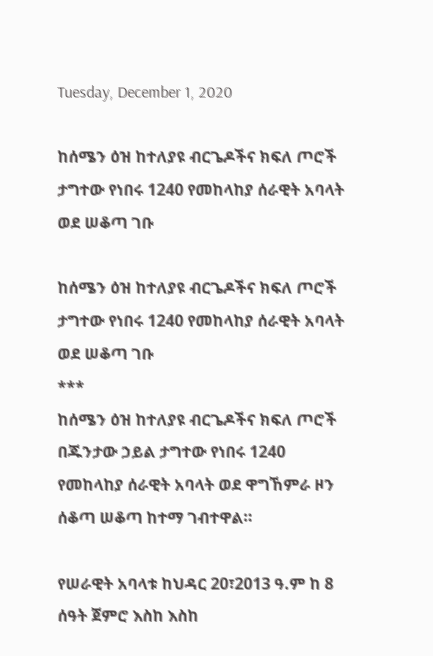Tuesday, December 1, 2020

ከሰሜን ዕዝ ከተለያዩ ብርጌዶችና ክፍለ ጦሮች ታግተው የነበሩ 1240 የመከላከያ ሰራዊት አባላት ወደ ሠቆጣ ገቡ

ከሰሜን ዕዝ ከተለያዩ ብርጌዶችና ክፍለ ጦሮች ታግተው የነበሩ 1240 የመከላከያ ሰራዊት አባላት ወደ ሠቆጣ ገቡ
***
ከሰሜን ዕዝ ከተለያዩ ብርጌዶችና ክፍለ ጦሮች በጁንታው ኃይል ታግተው የነበሩ 1240 የመከላከያ ሰራዊት አባላት ወደ ዋግኸምራ ዞን ሰቆጣ ሠቆጣ ከተማ ገብተዋል።

የሠራዊት አባላቱ ከህዳር 20፣2013 ዓ.ም ከ 8 ሰዓት ጀምሮ እስከ እስከ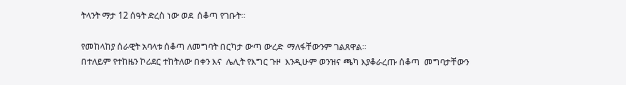ትላንት ማታ 12 ሰዓት ድረስ ነው ወደ  ሰቆጣ የገቡት።

የመከላከያ ሰራዊት አባላቱ ሰቆጣ ለመግባት በርካታ ውጣ ውረድ  ማለፋቸውንም ገልጸዋል።
በተለይም የተከዜን ኮሪደር ተከትለው በቀን እና  ሌሊት የእግር ጉዞ  እንዲሁም ወንዝና ጫካ እያቆራረጡ ሰቆጣ  መግባታቸውን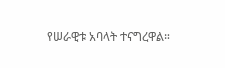የሠራዊቱ አባላት ተናግረዋል።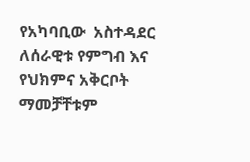የአካባቢው  አስተዳደር ለሰራዊቱ የምግብ እና የህክምና አቅርቦት ማመቻቸቱም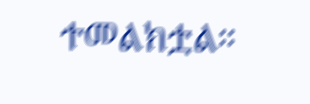ተመልክቷል።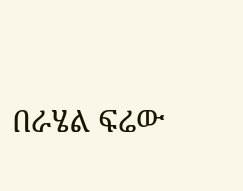በራሄል ፍሬው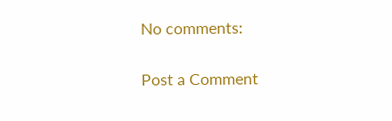No comments:

Post a Comment